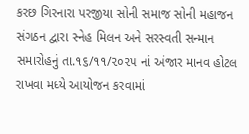કરછ ગિરનારા પરજીયા સોની સમાજ સોની મહાજન સંગઠન દ્વારા સ્નેહ મિલન અને સરસ્વતી સન્માન સમારોહનું તા.૧૬/૧૧/૨૦૨૫ નાં અંજાર માનવ હોટલ રાખવા મધ્યે આયોજન કરવામાં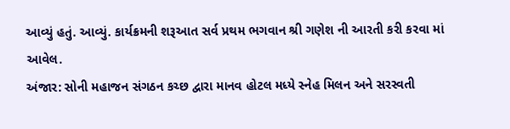આવ્યું હતું. આવ્યું. કાર્યક્રમની શરૂઆત સર્વ પ્રથમ ભગવાન શ્રી ગણેશ ની આરતી કરી કરવા માં આવેલ.
અંજાર: સોની મહાજન સંગઠન કચ્છ દ્વારા માનવ હોટલ મધ્યે સ્નેહ મિલન અને સરસ્વતી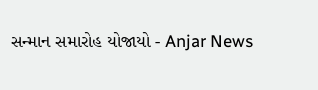સન્માન સમારોહ યોજાયો - Anjar News